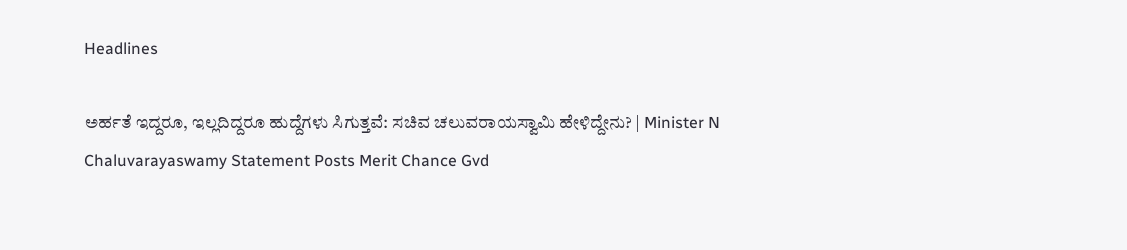Headlines

ಅರ್ಹತೆ ಇದ್ದರೂ, ಇಲ್ಲದಿದ್ದರೂ ಹುದ್ದೆಗಳು ಸಿಗುತ್ತವೆ: ಸಚಿವ ಚಲುವರಾಯಸ್ವಾಮಿ ಹೇಳಿದ್ದೇನು? | Minister N Chaluvarayaswamy Statement Posts Merit Chance Gvd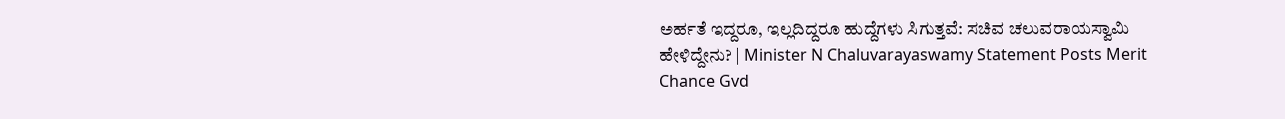ಅರ್ಹತೆ ಇದ್ದರೂ, ಇಲ್ಲದಿದ್ದರೂ ಹುದ್ದೆಗಳು ಸಿಗುತ್ತವೆ: ಸಚಿವ ಚಲುವರಾಯಸ್ವಾಮಿ ಹೇಳಿದ್ದೇನು? | Minister N Chaluvarayaswamy Statement Posts Merit Chance Gvd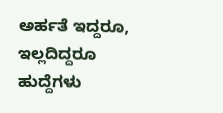ಅರ್ಹತೆ ಇದ್ದರೂ, ಇಲ್ಲದಿದ್ದರೂ ಹುದ್ದೆಗಳು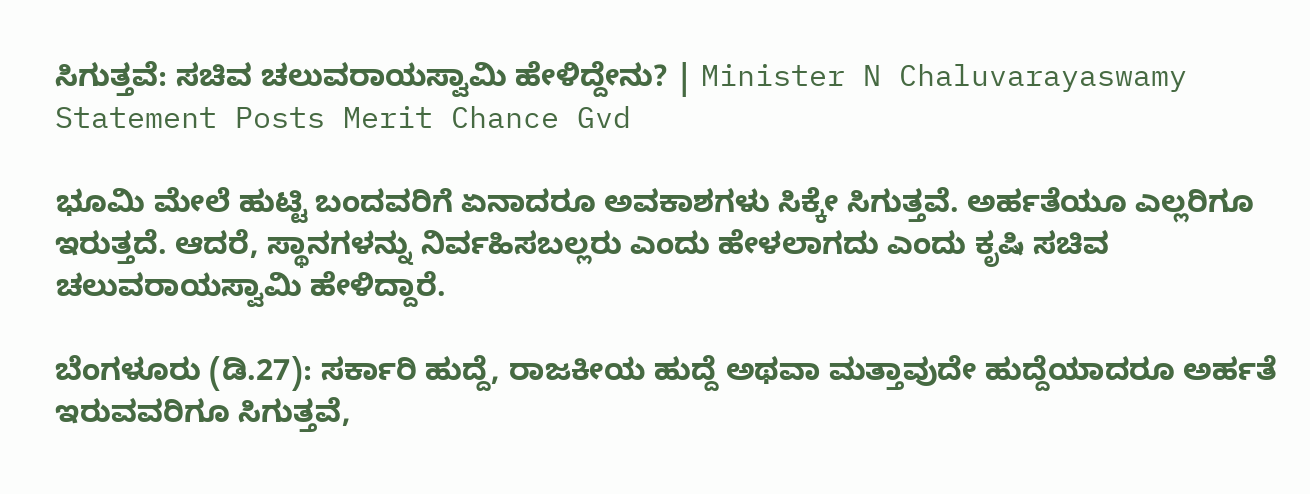ಸಿಗುತ್ತವೆ: ಸಚಿವ ಚಲುವರಾಯಸ್ವಾಮಿ ಹೇಳಿದ್ದೇನು? | Minister N Chaluvarayaswamy Statement Posts Merit Chance Gvd

ಭೂಮಿ ಮೇಲೆ ಹುಟ್ಟಿ ಬಂದವರಿಗೆ ಏನಾದರೂ ಅವಕಾಶಗಳು ಸಿಕ್ಕೇ ಸಿಗುತ್ತವೆ. ಅರ್ಹತೆಯೂ ಎಲ್ಲರಿಗೂ ಇರುತ್ತದೆ. ಆದರೆ, ಸ್ಥಾನಗಳನ್ನು ನಿರ್ವಹಿಸಬಲ್ಲರು ಎಂದು ಹೇಳಲಾಗದು ಎಂದು ಕೃಷಿ ಸಚಿವ ಚಲುವರಾಯಸ್ವಾಮಿ ಹೇಳಿದ್ದಾರೆ.

ಬೆಂಗಳೂರು (ಡಿ.27): ಸರ್ಕಾರಿ ಹುದ್ದೆ, ರಾಜಕೀಯ ಹುದ್ದೆ ಅಥವಾ ಮತ್ತಾವುದೇ ಹುದ್ದೆಯಾದರೂ ಅರ್ಹತೆ ಇರುವವರಿಗೂ ಸಿಗುತ್ತವೆ,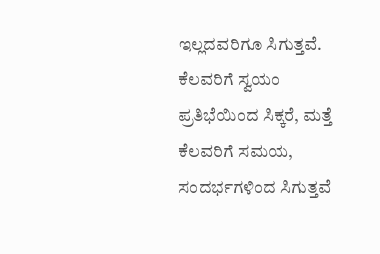ಇಲ್ಲದವರಿಗೂ ಸಿಗುತ್ತವೆ. ಕೆಲವರಿಗೆ ಸ್ವಯಂ ಪ್ರತಿಭೆಯಿಂದ ಸಿಕ್ಕರೆ, ಮತ್ತೆ ಕೆಲವರಿಗೆ ಸಮಯ, ಸಂದರ್ಭಗಳಿಂದ ಸಿಗುತ್ತವೆ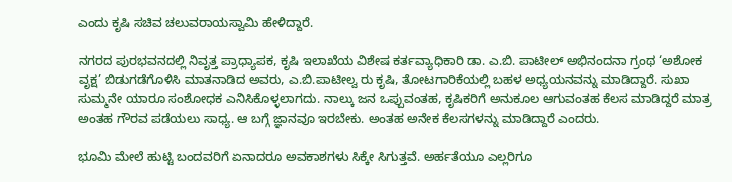ಎಂದು ಕೃಷಿ ಸಚಿವ ಚಲುವರಾಯಸ್ವಾಮಿ ಹೇಳಿದ್ದಾರೆ.

ನಗರದ ಪುರಭವನದಲ್ಲಿ ನಿವೃತ್ತ ಪ್ರಾಧ್ಯಾಪಕ, ಕೃಷಿ ಇಲಾಖೆಯ ವಿಶೇಷ ಕರ್ತವ್ಯಾಧಿಕಾರಿ ಡಾ. ಎ.ಬಿ. ಪಾಟೀಲ್‌ ಅಭಿನಂದನಾ ಗ್ರಂಥ ‘ಅಶೋಕ ವೃಕ್ಷ’ ಬಿಡುಗಡೆಗೊಳಿಸಿ ಮಾತನಾಡಿದ ಅವರು, ಎ.ಬಿ.ಪಾಟೀಲ್ವ ರು ಕೃಷಿ, ತೋಟಗಾರಿಕೆಯಲ್ಲಿ ಬಹಳ ಅಧ್ಯಯನವನ್ನು ಮಾಡಿದ್ದಾರೆ. ಸುಖಾ ಸುಮ್ಮನೇ ಯಾರೂ ಸಂಶೋಧಕ ಎನಿಸಿಕೊಳ್ಳಲಾಗದು. ನಾಲ್ಕು ಜನ ಒಪ್ಪುವಂತಹ, ಕೃಷಿಕರಿಗೆ ಅನುಕೂಲ ಆಗುವಂತಹ ಕೆಲಸ ಮಾಡಿದ್ದರೆ ಮಾತ್ರ ಅಂತಹ ಗೌರವ ಪಡೆಯಲು ಸಾಧ್ಯ. ಆ ಬಗ್ಗೆ ಜ್ಞಾನವೂ ಇರಬೇಕು. ಅಂತಹ ಅನೇಕ ಕೆಲಸಗಳನ್ನು ಮಾಡಿದ್ದಾರೆ ಎಂದರು.

ಭೂಮಿ ಮೇಲೆ ಹುಟ್ಟಿ ಬಂದವರಿಗೆ ಏನಾದರೂ ಅವಕಾಶಗಳು ಸಿಕ್ಕೇ ಸಿಗುತ್ತವೆ. ಅರ್ಹತೆಯೂ ಎಲ್ಲರಿಗೂ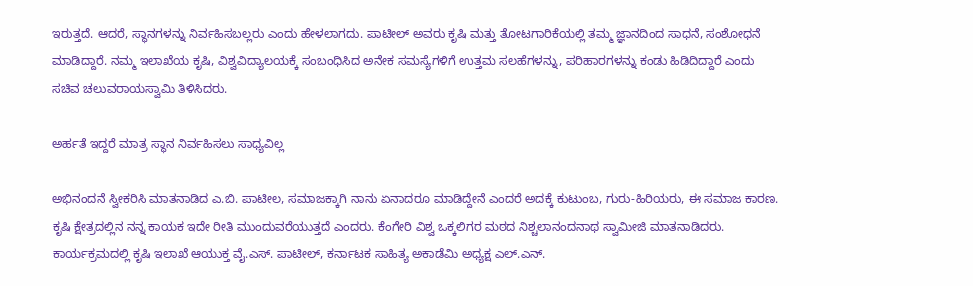ಇರುತ್ತದೆ. ಆದರೆ, ಸ್ಥಾನಗಳನ್ನು ನಿರ್ವಹಿಸಬಲ್ಲರು ಎಂದು ಹೇಳಲಾಗದು. ಪಾಟೀಲ್ ಅವರು ಕೃಷಿ ಮತ್ತು ತೋಟಗಾರಿಕೆಯಲ್ಲಿ ತಮ್ಮ ಜ್ಞಾನದಿಂದ ಸಾಧನೆ, ಸಂಶೋಧನೆ ಮಾಡಿದ್ದಾರೆ. ನಮ್ಮ ಇಲಾಖೆಯ ಕೃಷಿ, ವಿಶ್ವವಿದ್ಯಾಲಯಕ್ಕೆ ಸಂಬಂಧಿಸಿದ ಅನೇಕ ಸಮಸ್ಯೆಗಳಿಗೆ ಉತ್ತಮ ಸಲಹೆಗಳನ್ನು, ಪರಿಹಾರಗಳನ್ನು ಕಂಡು ಹಿಡಿದಿದ್ದಾರೆ ಎಂದು ಸಚಿವ ಚಲುವರಾಯಸ್ವಾಮಿ ತಿಳಿಸಿದರು.

ಅರ್ಹತೆ ಇದ್ದರೆ ಮಾತ್ರ ಸ್ಥಾನ ನಿರ್ವಹಿಸಲು ಸಾಧ್ಯವಿಲ್ಲ

ಅಭಿನಂದನೆ ಸ್ವೀಕರಿಸಿ ಮಾತನಾಡಿದ ಎ.ಬಿ. ಪಾಟೀಲ, ಸಮಾಜಕ್ಕಾಗಿ ನಾನು ಏನಾದರೂ ಮಾಡಿದ್ದೇನೆ ಎಂದರೆ ಅದಕ್ಕೆ ಕುಟುಂಬ, ಗುರು-ಹಿರಿಯರು, ಈ ಸಮಾಜ ಕಾರಣ. ಕೃಷಿ ಕ್ಷೇತ್ರದಲ್ಲಿನ ನನ್ನ ಕಾಯಕ ಇದೇ ರೀತಿ ಮುಂದುವರೆಯುತ್ತದೆ ಎಂದರು. ಕೆಂಗೇರಿ ವಿಶ್ವ ಒಕ್ಕಲಿಗರ ಮಠದ ನಿಶ್ಚಲಾನಂದನಾಥ ಸ್ವಾಮೀಜಿ ಮಾತನಾಡಿದರು. ಕಾರ್ಯಕ್ರಮದಲ್ಲಿ ಕೃಷಿ ಇಲಾಖೆ ಆಯುಕ್ತ ವೈ.ಎಸ್. ಪಾಟೀಲ್, ಕರ್ನಾಟಕ ಸಾಹಿತ್ಯ ಅಕಾಡೆಮಿ ಅಧ್ಯಕ್ಷ ಎಲ್.ಎನ್.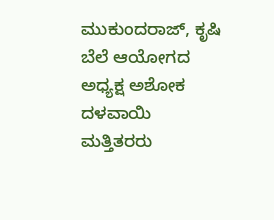ಮುಕುಂದರಾಜ್, ಕೃಷಿ ಬೆಲೆ ಆಯೋಗದ ಅಧ್ಯಕ್ಷ ಅಶೋಕ ದಳವಾಯಿ ಮತ್ತಿತರರು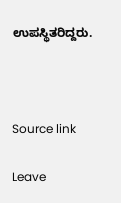ಉಪಸ್ಥಿತರಿದ್ದರು.



Source link

Leave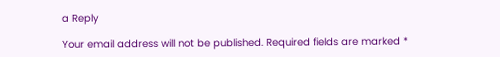a Reply

Your email address will not be published. Required fields are marked *